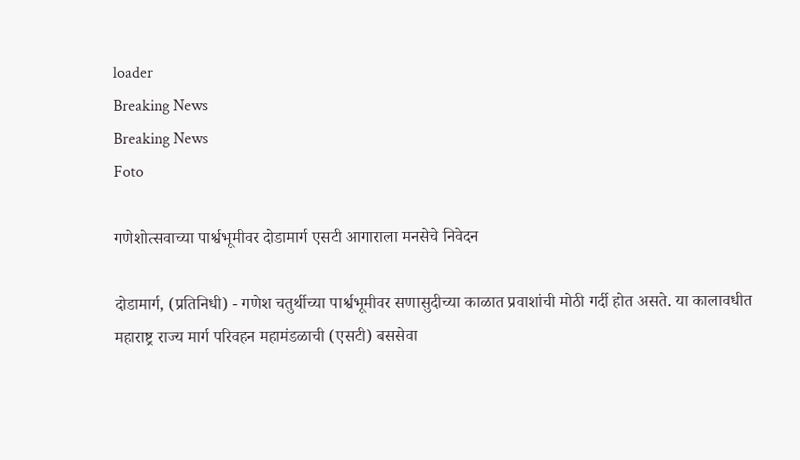loader
Breaking News
Breaking News
Foto

गणेशोत्सवाच्या पार्श्वभूमीवर दोडामार्ग एसटी आगाराला मनसेचे निवेदन

दोडामार्ग, (प्रतिनिधी) - गणेश चतुर्थीच्या पार्श्वभूमीवर सणासुदीच्या काळात प्रवाशांची मोठी गर्दी होत असते. या कालावधीत महाराष्ट्र राज्य मार्ग परिवहन महामंडळाची (एसटी) बससेवा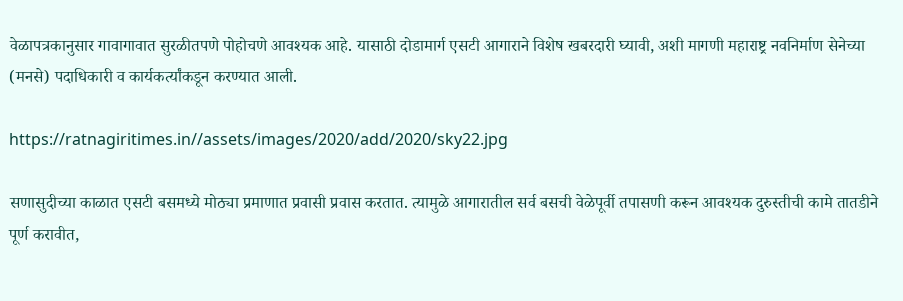वेळापत्रकानुसार गावागावात सुरळीतपणे पोहोचणे आवश्यक आहे. यासाठी दोडामार्ग एसटी आगाराने विशेष खबरदारी घ्यावी, अशी मागणी महाराष्ट्र नवनिर्माण सेनेच्या (मनसे) पदाधिकारी व कार्यकर्त्यांकडून करण्यात आली.

https://ratnagiritimes.in//assets/images/2020/add/2020/sky22.jpg

सणासुदीच्या काळात एसटी बसमध्ये मोठ्या प्रमाणात प्रवासी प्रवास करतात. त्यामुळे आगारातील सर्व बसची वेळेपूर्वी तपासणी करून आवश्यक दुरुस्तीची कामे तातडीने पूर्ण करावीत,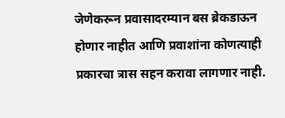जेणेकरून प्रवासादरम्यान बस ब्रेकडाऊन होणार नाहीत आणि प्रवाशांना कोणत्याही प्रकारचा त्रास सहन करावा लागणार नाही.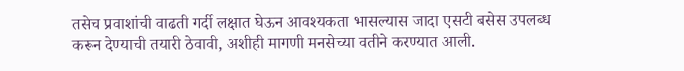तसेच प्रवाशांची वाढती गर्दी लक्षात घेऊन आवश्यकता भासल्यास जादा एसटी बसेस उपलब्ध करून देण्याची तयारी ठेवावी, अशीही मागणी मनसेच्या वतीने करण्यात आली.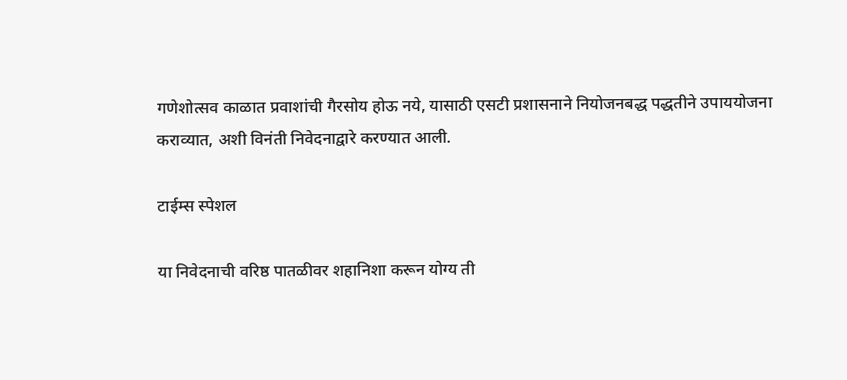गणेशोत्सव काळात प्रवाशांची गैरसोय होऊ नये, यासाठी एसटी प्रशासनाने नियोजनबद्ध पद्धतीने उपाययोजना कराव्यात, अशी विनंती निवेदनाद्वारे करण्यात आली.

टाईम्स स्पेशल

या निवेदनाची वरिष्ठ पातळीवर शहानिशा करून योग्य ती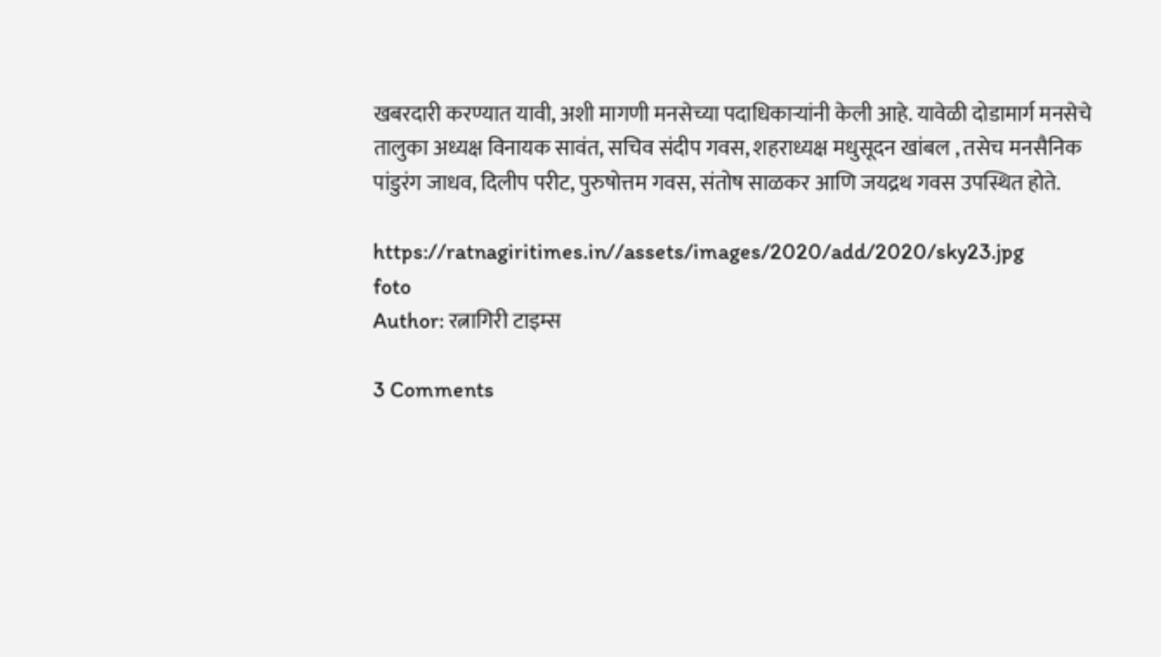खबरदारी करण्यात यावी, अशी मागणी मनसेच्या पदाधिकाऱ्यांनी केली आहे. यावेळी दोडामार्ग मनसेचे तालुका अध्यक्ष विनायक सावंत, सचिव संदीप गवस, शहराध्यक्ष मधुसूदन खांबल , तसेच मनसैनिक पांडुरंग जाधव, दिलीप परीट, पुरुषोत्तम गवस, संतोष साळकर आणि जयद्रथ गवस उपस्थित होते.

https://ratnagiritimes.in//assets/images/2020/add/2020/sky23.jpg
foto
Author: रत्नागिरी टाइम्स

3 Comments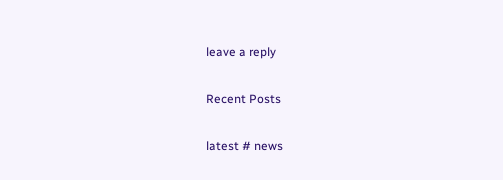leave a reply

Recent Posts

latest # news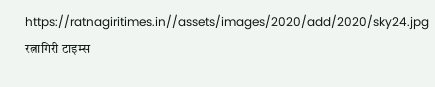https://ratnagiritimes.in//assets/images/2020/add/2020/sky24.jpg
रत्नागिरी टाइम्स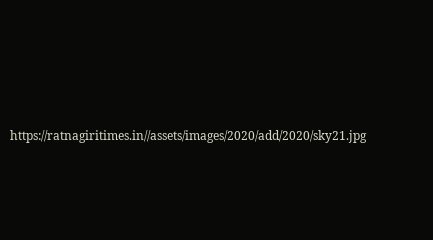https://ratnagiritimes.in//assets/images/2020/add/2020/sky21.jpg